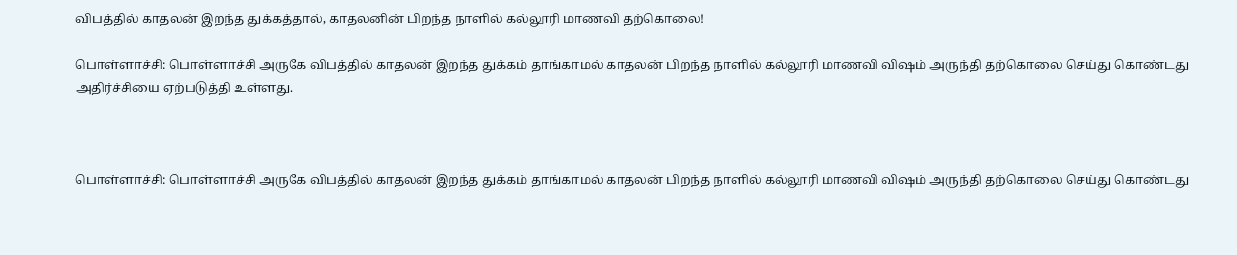விபத்தில் காதலன் இறந்த துக்கத்தால், காதலனின் பிறந்த நாளில் கல்லூரி மாணவி தற்கொலை!

பொள்ளாச்சி: பொள்ளாச்சி அருகே விபத்தில் காதலன் இறந்த துக்கம் தாங்காமல் காதலன் பிறந்த நாளில் கல்லூரி மாணவி விஷம் அருந்தி தற்கொலை செய்து கொண்டது அதிர்ச்சியை ஏற்படுத்தி உள்ளது.



பொள்ளாச்சி: பொள்ளாச்சி அருகே விபத்தில் காதலன் இறந்த துக்கம் தாங்காமல் காதலன் பிறந்த நாளில் கல்லூரி மாணவி விஷம் அருந்தி தற்கொலை செய்து கொண்டது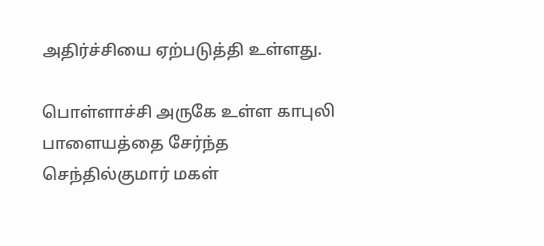அதிர்ச்சியை ஏற்படுத்தி உள்ளது.

பொள்ளாச்சி அருகே உள்ள காபுலி பாளையத்தை சேர்ந்த செந்தில்குமார் மகள்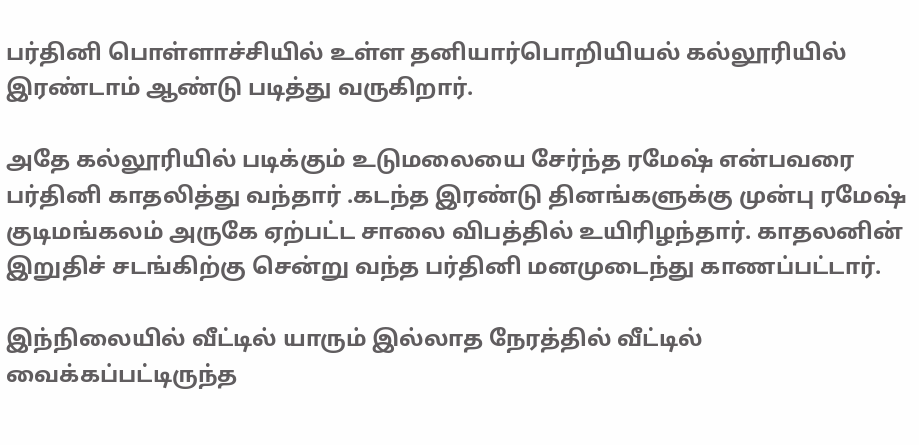பர்தினி பொள்ளாச்சியில் உள்ள தனியார்பொறியியல் கல்லூரியில் இரண்டாம் ஆண்டு படித்து வருகிறார்.

அதே கல்லூரியில் படிக்கும் உடுமலையை சேர்ந்த ரமேஷ் என்பவரை பர்தினி காதலித்து வந்தார் .கடந்த இரண்டு தினங்களுக்கு முன்பு ரமேஷ் குடிமங்கலம் அருகே ஏற்பட்ட சாலை விபத்தில் உயிரிழந்தார். காதலனின் இறுதிச் சடங்கிற்கு சென்று வந்த பர்தினி மனமுடைந்து காணப்பட்டார்.

இந்நிலையில் வீட்டில் யாரும் இல்லாத நேரத்தில் வீட்டில் வைக்கப்பட்டிருந்த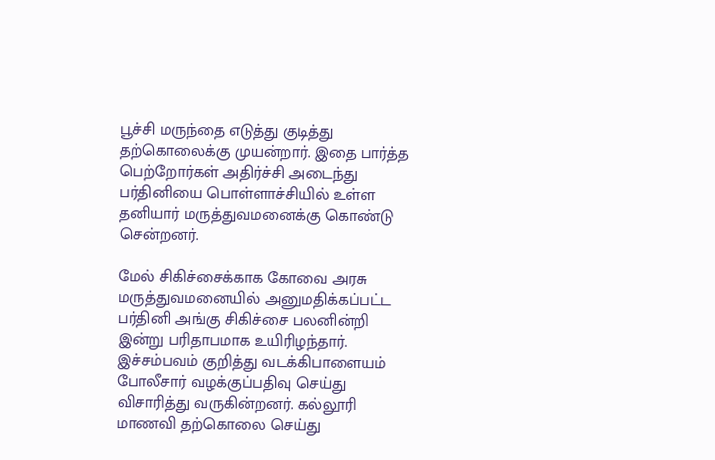பூச்சி மருந்தை எடுத்து குடித்து தற்கொலைக்கு முயன்றார். இதை பார்த்த பெற்றோர்கள் அதிர்ச்சி அடைந்து பர்தினியை பொள்ளாச்சியில் உள்ள தனியார் மருத்துவமனைக்கு கொண்டு சென்றனர்.

மேல் சிகிச்சைக்காக கோவை அரசு மருத்துவமனையில் அனுமதிக்கப்பட்ட பர்தினி அங்கு சிகிச்சை பலனின்றி இன்று பரிதாபமாக உயிரிழந்தார். இச்சம்பவம் குறித்து வடக்கிபாளையம் போலீசார் வழக்குப்பதிவு செய்து விசாரித்து வருகின்றனர். கல்லூரி மாணவி தற்கொலை செய்து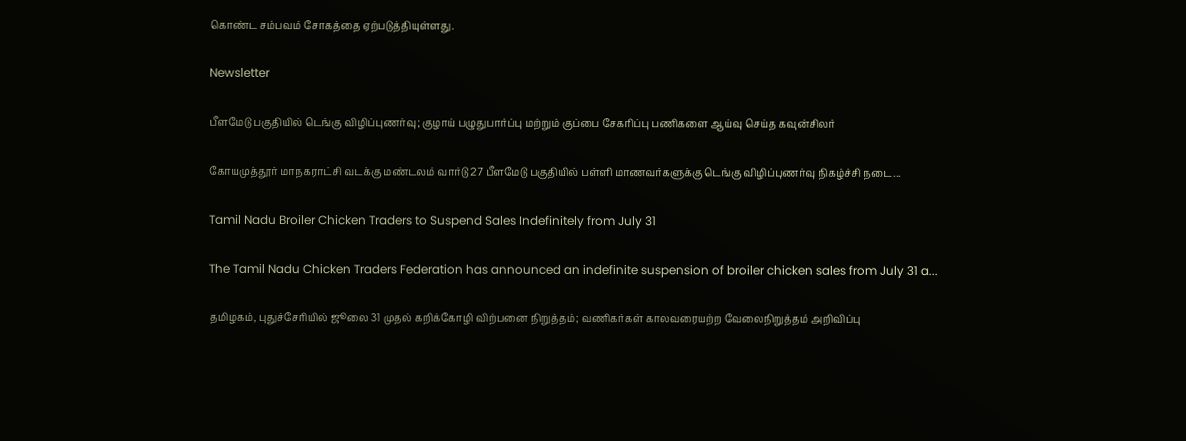கொண்ட சம்பவம் சோகத்தை ஏற்படுத்தியுள்ளது.

Newsletter

பீளமேடு பகுதியில் டெங்கு விழிப்புணர்வு; குழாய் பழுதுபார்ப்பு மற்றும் குப்பை சேகரிப்பு பணிகளை ஆய்வு செய்த கவுன்சிலர்

கோயமுத்தூர் மாநகராட்சி வடக்கு மண்டலம் வார்டு 27 பீளமேடு பகுதியில் பள்ளி மாணவர்களுக்கு டெங்கு விழிப்புணர்வு நிகழ்ச்சி நடை...

Tamil Nadu Broiler Chicken Traders to Suspend Sales Indefinitely from July 31

The Tamil Nadu Chicken Traders Federation has announced an indefinite suspension of broiler chicken sales from July 31 a...

தமிழகம், புதுச்சேரியில் ஜூலை 31 முதல் கறிக்கோழி விற்பனை நிறுத்தம்; வணிகர்கள் காலவரையற்ற வேலைநிறுத்தம் அறிவிப்பு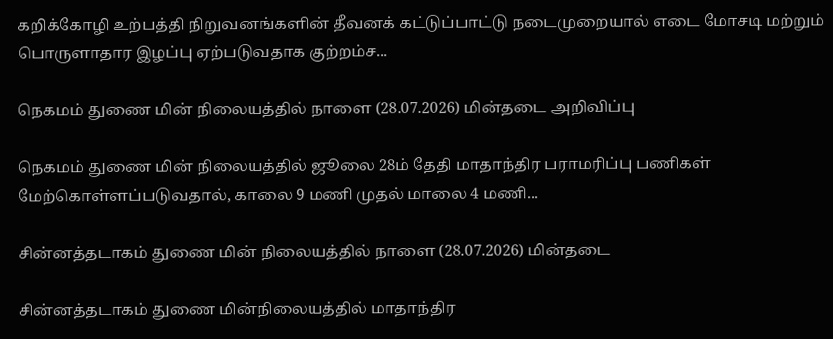கறிக்கோழி உற்பத்தி நிறுவனங்களின் தீவனக் கட்டுப்பாட்டு நடைமுறையால் எடை மோசடி மற்றும் பொருளாதார இழப்பு ஏற்படுவதாக குற்றம்ச...

நெகமம் துணை மின் நிலையத்தில் நாளை (28.07.2026) மின்தடை அறிவிப்பு

நெகமம் துணை மின் நிலையத்தில் ஜூலை 28ம் தேதி மாதாந்திர பராமரிப்பு பணிகள் மேற்கொள்ளப்படுவதால், காலை 9 மணி முதல் மாலை 4 மணி...

சின்னத்தடாகம் துணை மின் நிலையத்தில் நாளை (28.07.2026) மின்தடை

சின்னத்தடாகம் துணை மின்நிலையத்தில் மாதாந்திர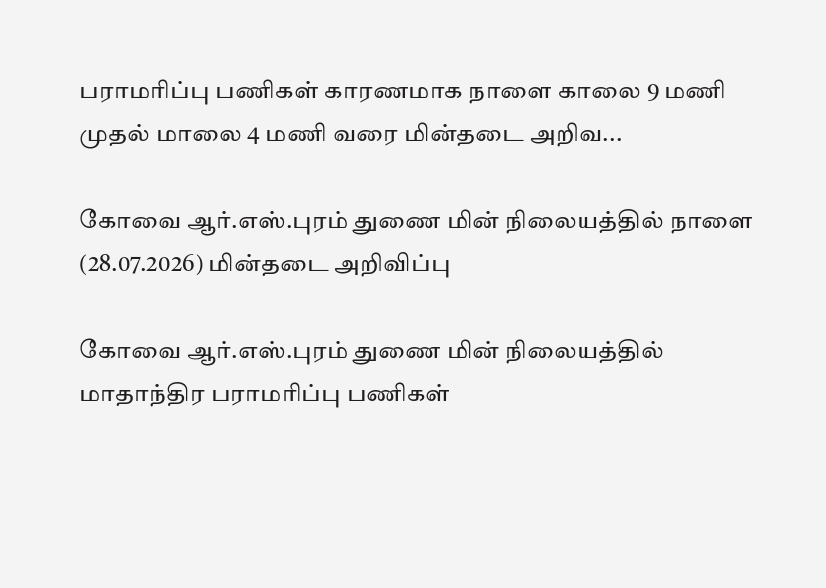பராமரிப்பு பணிகள் காரணமாக நாளை காலை 9 மணி முதல் மாலை 4 மணி வரை மின்தடை அறிவ...

கோவை ஆர்.எஸ்.புரம் துணை மின் நிலையத்தில் நாளை (28.07.2026) மின்தடை அறிவிப்பு

கோவை ஆர்.எஸ்.புரம் துணை மின் நிலையத்தில் மாதாந்திர பராமரிப்பு பணிகள்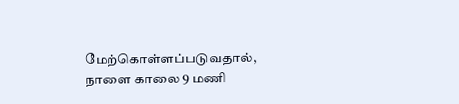மேற்கொள்ளப்படுவதால், நாளை காலை 9 மணி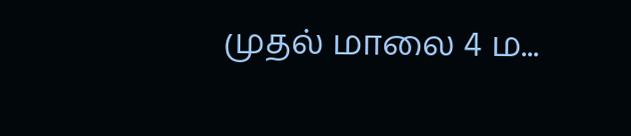முதல் மாலை 4 ம...